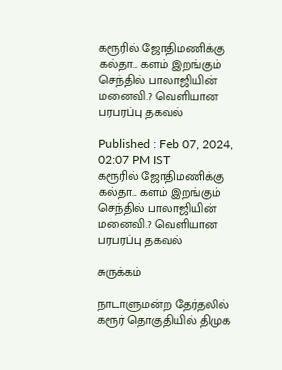கரூரில் ஜோதிமணிக்கு கல்தா... களம் இறங்கும் செந்தில் பாலாஜியின் மனைவி.? வெளியான பரபரப்பு தகவல்

Published : Feb 07, 2024, 02:07 PM IST
கரூரில் ஜோதிமணிக்கு கல்தா... களம் இறங்கும் செந்தில் பாலாஜியின் மனைவி.? வெளியான பரபரப்பு தகவல்

சுருக்கம்

நாடாளுமன்ற தேர்தலில் கரூர் தொகுதியில் திமுக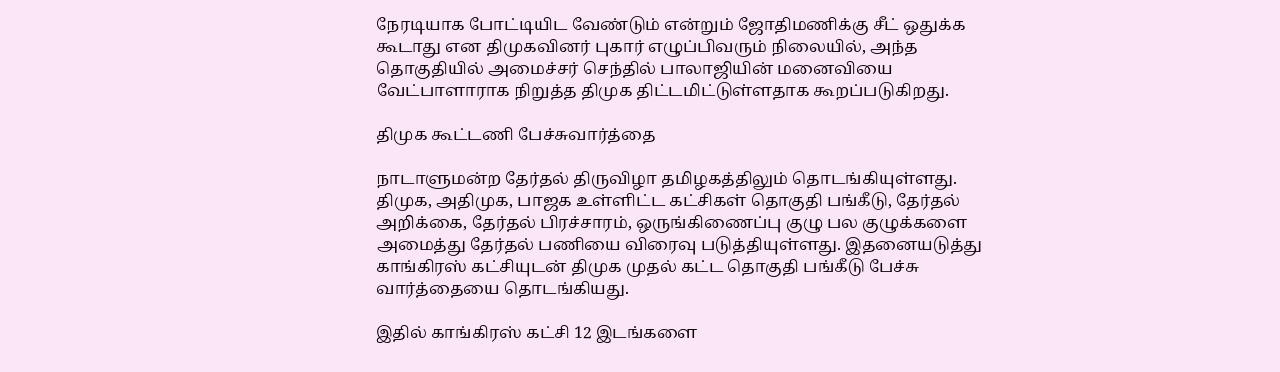நேரடியாக போட்டியிட வேண்டும் என்றும் ஜோதிமணிக்கு சீட் ஒதுக்க கூடாது என திமுகவினர் புகார் எழுப்பிவரும் நிலையில், அந்த தொகுதியில் அமைச்சர் செந்தில் பாலாஜியின் மனைவியை வேட்பாளாராக நிறுத்த திமுக திட்டமிட்டுள்ளதாக கூறப்படுகிறது.

திமுக கூட்டணி பேச்சுவார்த்தை

நாடாளுமன்ற தேர்தல் திருவிழா தமிழகத்திலும் தொடங்கியுள்ளது. திமுக, அதிமுக, பாஜக உள்ளிட்ட கட்சிகள் தொகுதி பங்கீடு, தேர்தல் அறிக்கை, தேர்தல் பிரச்சாரம், ஒருங்கிணைப்பு குழு பல குழுக்களை அமைத்து தேர்தல் பணியை விரைவு படுத்தியுள்ளது. இதனையடுத்து காங்கிரஸ் கட்சியுடன் திமுக முதல் கட்ட தொகுதி பங்கீடு பேச்சு வார்த்தையை தொடங்கியது.

இதில் காங்கிரஸ் கட்சி 12 இடங்களை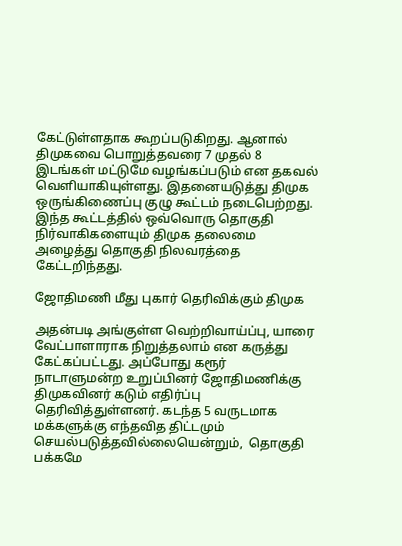கேட்டுள்ளதாக கூறப்படுகிறது. ஆனால் திமுகவை பொறுத்தவரை 7 முதல் 8 இடங்கள் மட்டுமே வழங்கப்படும் என தகவல் வெளியாகியுள்ளது. இதனையடுத்து திமுக ஒருங்கிணைப்பு குழு கூட்டம் நடைபெற்றது. இந்த கூட்டத்தில் ஒவ்வொரு தொகுதி நிர்வாகிகளையும் திமுக தலைமை அழைத்து தொகுதி நிலவரத்தை கேட்டறிந்தது.

ஜோதிமணி மீது புகார் தெரிவிக்கும் திமுக

அதன்படி அங்குள்ள வெற்றிவாய்ப்பு, யாரை வேட்பாளாராக நிறுத்தலாம் என கருத்து கேட்கப்பட்டது. அப்போது கரூர் நாடாளுமன்ற உறுப்பினர் ஜோதிமணிக்கு திமுகவினர் கடும் எதிர்ப்பு தெரிவித்துள்ளனர். கடந்த 5 வருடமாக மக்களுக்கு எந்தவித திட்டமும் செயல்படுத்தவில்லையென்றும்,  தொகுதி பக்கமே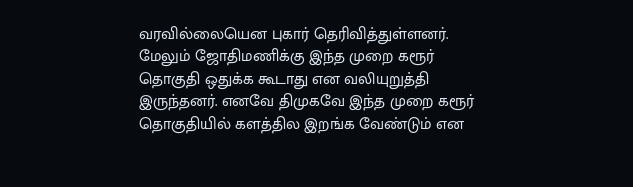வரவில்லையென புகார் தெரிவித்துள்ளனர். மேலும் ஜோதிமணிக்கு இந்த முறை கரூர் தொகுதி ஒதுக்க கூடாது என வலியுறுத்தி இருந்தனர். எனவே திமுகவே இந்த முறை கரூர் தொகுதியில் களத்தில இறங்க வேண்டும் என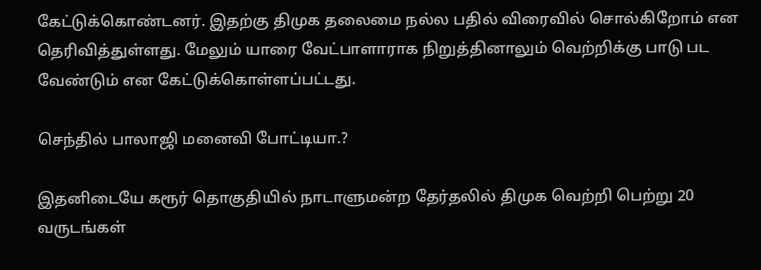கேட்டுக்கொண்டனர். இதற்கு திமுக தலைமை நல்ல பதில் விரைவில் சொல்கிறோம் என தெரிவித்துள்ளது. மேலும் யாரை வேட்பாளாராக நிறுத்தினாலும் வெற்றிக்கு பாடு பட வேண்டும் என கேட்டுக்கொள்ளப்பட்டது.

செந்தில் பாலாஜி மனைவி போட்டியா.?

இதனிடையே கரூர் தொகுதியில் நாடாளுமன்ற தேர்தலில் திமுக வெற்றி பெற்று 20 வருடங்கள்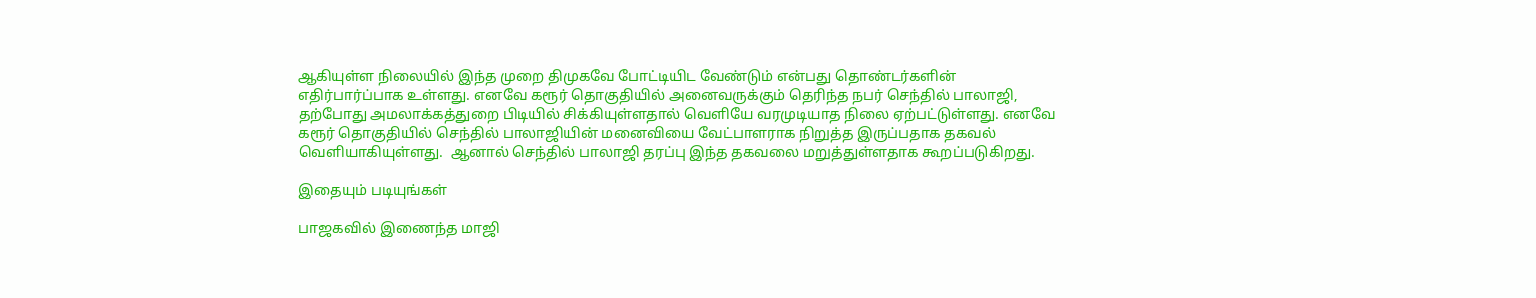ஆகியுள்ள நிலையில் இந்த முறை திமுகவே போட்டியிட வேண்டும் என்பது தொண்டர்களின் எதிர்பார்ப்பாக உள்ளது. எனவே கரூர் தொகுதியில் அனைவருக்கும் தெரிந்த நபர் செந்தில் பாலாஜி, தற்போது அமலாக்கத்துறை பிடியில் சிக்கியுள்ளதால் வெளியே வரமுடியாத நிலை ஏற்பட்டுள்ளது. எனவே கரூர் தொகுதியில் செந்தில் பாலாஜியின் மனைவியை வேட்பாளராக நிறுத்த இருப்பதாக தகவல் வெளியாகியுள்ளது.  ஆனால் செந்தில் பாலாஜி தரப்பு இந்த தகவலை மறுத்துள்ளதாக கூறப்படுகிறது.

இதையும் படியுங்கள்

பாஜகவில் இணைந்த மாஜி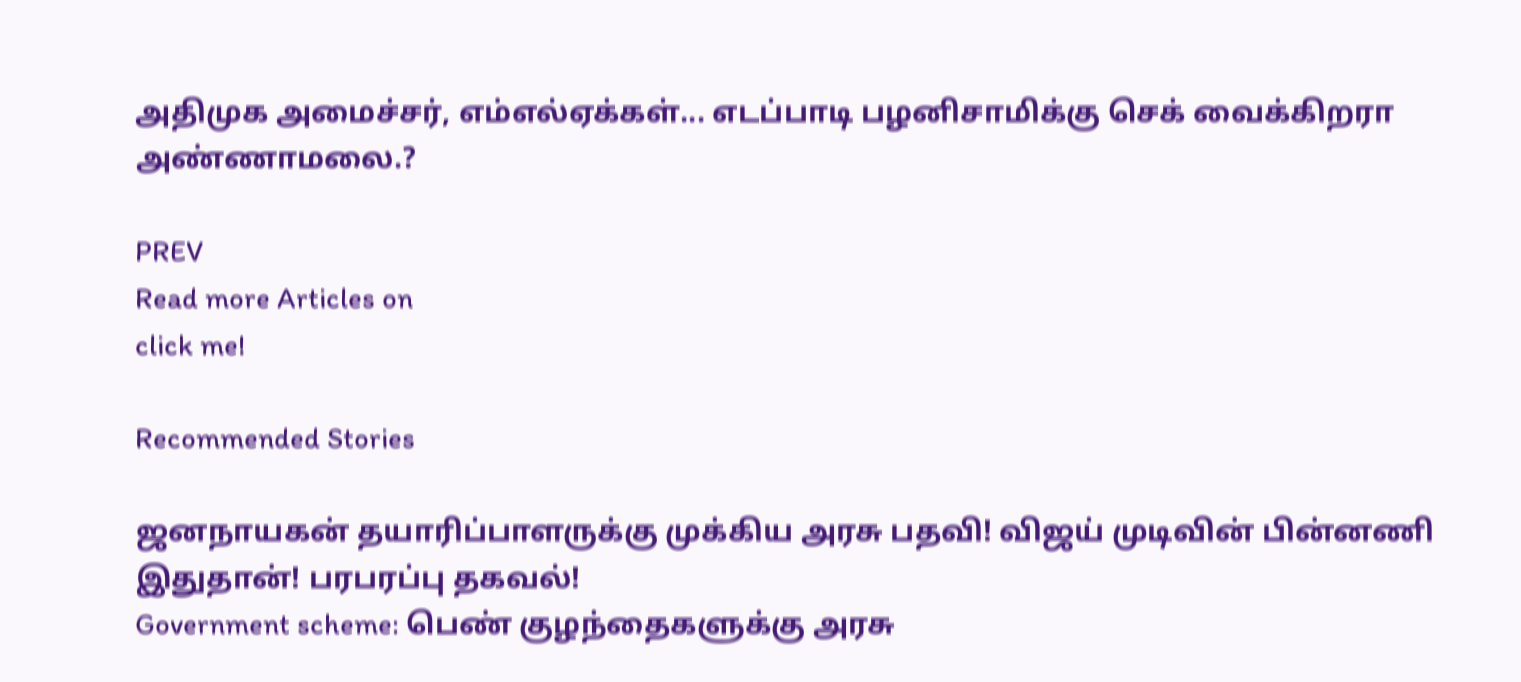அதிமுக அமைச்சர், எம்எல்ஏக்கள்... எடப்பாடி பழனிசாமிக்கு செக் வைக்கிறரா அண்ணாமலை.?

PREV
Read more Articles on
click me!

Recommended Stories

ஜனநாயகன் தயாரிப்பாளருக்கு முக்கிய அரசு பதவி! விஜய் முடிவின் பின்னணி இதுதான்! பரபரப்பு தகவல்!
Government scheme: பெண் குழந்தைகளுக்கு அரசு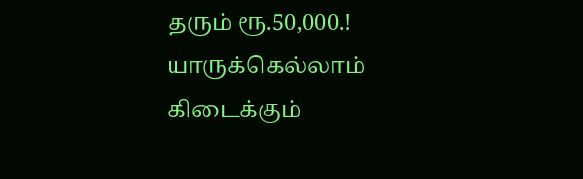தரும் ரூ.50,000.! யாருக்கெல்லாம் கிடைக்கும்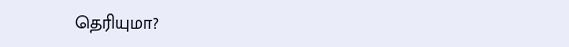தெரியுமா?